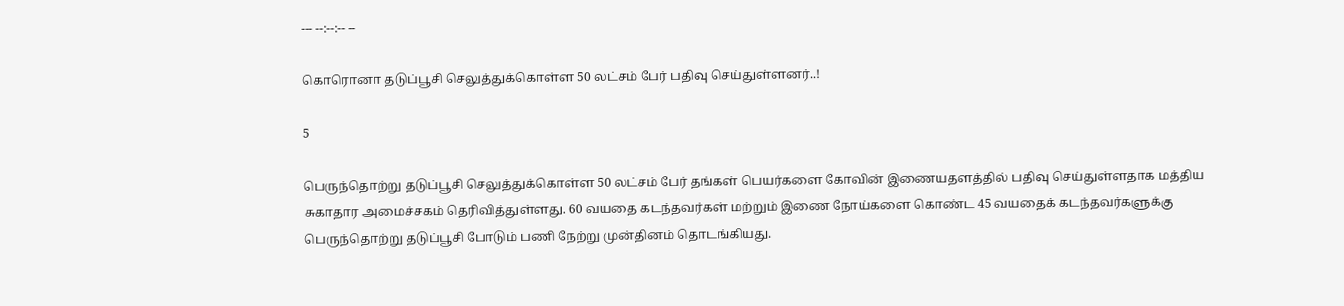--- --:--:-- --

கொரொனா தடுப்பூசி செலுத்துக்கொள்ள 50 லட்சம் பேர் பதிவு செய்துள்ளனர்..!

5

பெருந்தொற்று தடுப்பூசி செலுத்துக்கொள்ள 50 லட்சம் பேர் தங்கள் பெயர்களை கோவின் இணையதளத்தில் பதிவு செய்துள்ளதாக மத்திய சுகாதார அமைச்சகம் தெரிவித்துள்ளது. 60 வயதை கடந்தவர்கள் மற்றும் இணை நோய்களை கொண்ட 45 வயதைக் கடந்தவர்களுக்கு பெருந்தொற்று தடுப்பூசி போடும் பணி நேற்று முன்தினம் தொடங்கியது.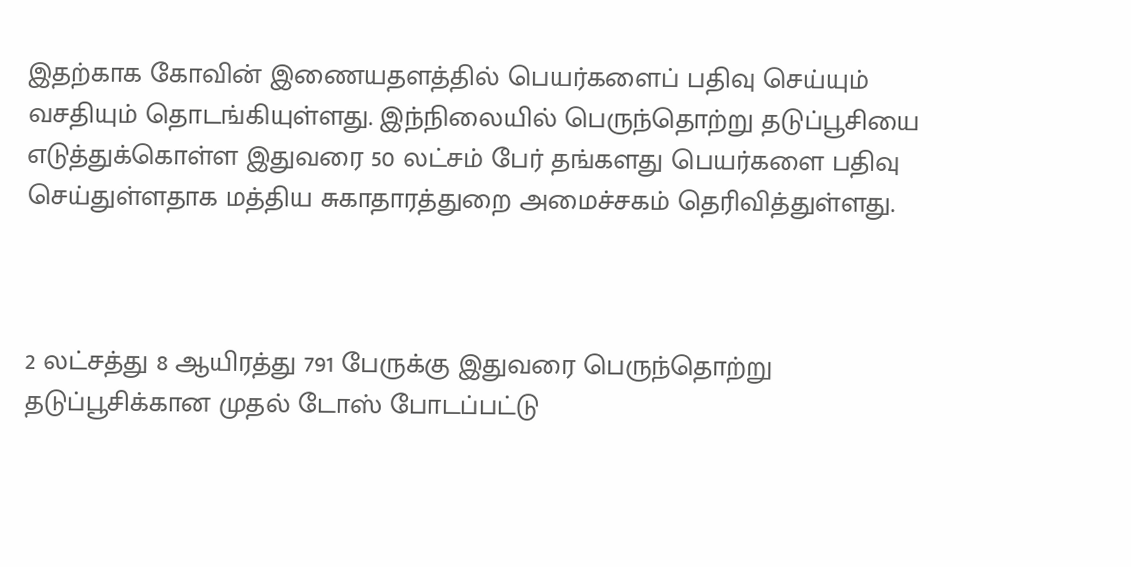இதற்காக கோவின் இணையதளத்தில் பெயர்களைப் பதிவு செய்யும் வசதியும் தொடங்கியுள்ளது. இந்நிலையில் பெருந்தொற்று தடுப்பூசியை எடுத்துக்கொள்ள இதுவரை 50 லட்சம் பேர் தங்களது பெயர்களை பதிவு செய்துள்ளதாக மத்திய சுகாதாரத்துறை அமைச்சகம் தெரிவித்துள்ளது.



2 லட்சத்து 8 ஆயிரத்து 791 பேருக்கு இதுவரை பெருந்தொற்று தடுப்பூசிக்கான முதல் டோஸ் போடப்பட்டு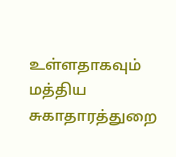உள்ளதாகவும் மத்திய சுகாதாரத்துறை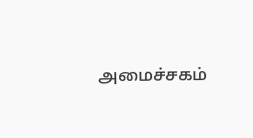அமைச்சகம்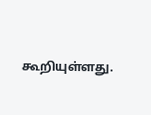கூறியுள்ளது.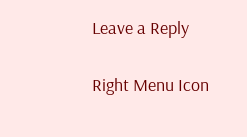Leave a Reply

Right Menu Icon